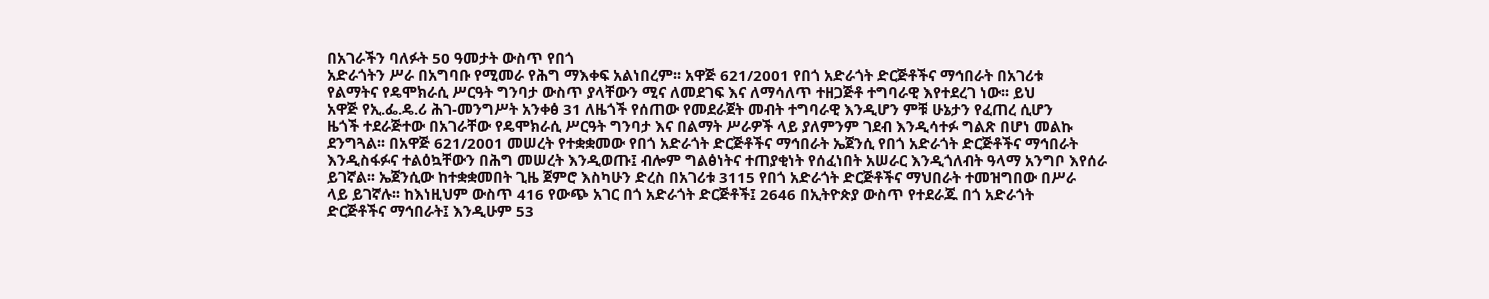በአገራችን ባለፉት 50 ዓመታት ውስጥ የበጎ
አድራጎትን ሥራ በአግባቡ የሚመራ የሕግ ማእቀፍ አልነበረም፡፡ አዋጅ 621/2001 የበጎ አድራጎት ድርጅቶችና ማኅበራት በአገሪቱ
የልማትና የዴሞክራሲ ሥርዓት ግንባታ ውስጥ ያላቸውን ሚና ለመደገፍ እና ለማሳለጥ ተዘጋጅቶ ተግባራዊ እየተደረገ ነው፡፡ ይህ
አዋጅ የኢ.ፌ.ዴ.ሪ ሕገ-መንግሥት አንቀፅ 31 ለዜጎች የሰጠው የመደራጀት መብት ተግባራዊ እንዲሆን ምቹ ሁኔታን የፈጠረ ሲሆን
ዜጎች ተደራጅተው በአገራቸው የዴሞክራሲ ሥርዓት ግንባታ እና በልማት ሥራዎች ላይ ያለምንም ገደብ እንዲሳተፉ ግልጽ በሆነ መልኩ
ደንግጓል፡፡ በአዋጅ 621/2001 መሠረት የተቋቋመው የበጎ አድራጎት ድርጅቶችና ማኅበራት ኤጀንሲ የበጎ አድራጎት ድርጅቶችና ማኅበራት
እንዲስፋፉና ተልዕኳቸውን በሕግ መሠረት እንዲወጡ፤ ብሎም ግልፅነትና ተጠያቂነት የሰፈነበት አሠራር እንዲጎለብት ዓላማ አንግቦ እየሰራ
ይገኛል፡፡ ኤጀንሲው ከተቋቋመበት ጊዜ ጀምሮ እስካሁን ድረስ በአገሪቱ 3115 የበጎ አድራጎት ድርጅቶችና ማህበራት ተመዝግበው በሥራ
ላይ ይገኛሉ፡፡ ከእነዚህም ውስጥ 416 የውጭ አገር በጎ አድራጎት ድርጅቶች፤ 2646 በኢትዮጵያ ውስጥ የተደራጁ በጎ አድራጎት
ድርጅቶችና ማኅበራት፤ እንዲሁም 53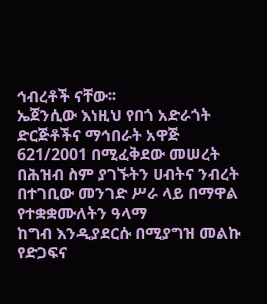ኅብረቶች ናቸው፡፡
ኤጀንሲው እነዚህ የበጎ አድራጎት ድርጅቶችና ማኅበራት አዋጅ
621/2001 በሚፈቅደው መሠረት በሕዝብ ስም ያገኙትን ሀብትና ንብረት በተገቢው መንገድ ሥራ ላይ በማዋል የተቋቋሙለትን ዓላማ
ከግብ እንዲያደርሱ በሚያግዝ መልኩ የድጋፍና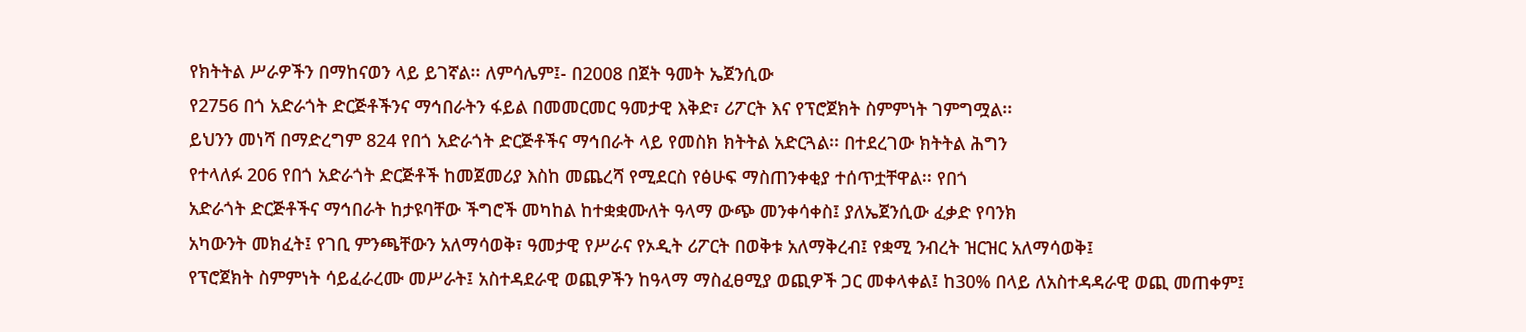የክትትል ሥራዎችን በማከናወን ላይ ይገኛል፡፡ ለምሳሌም፤- በ2008 በጀት ዓመት ኤጀንሲው
የ2756 በጎ አድራጎት ድርጅቶችንና ማኅበራትን ፋይል በመመርመር ዓመታዊ እቅድ፣ ሪፖርት እና የፕሮጀክት ስምምነት ገምግሟል፡፡
ይህንን መነሻ በማድረግም 824 የበጎ አድራጎት ድርጅቶችና ማኅበራት ላይ የመስክ ክትትል አድርጓል፡፡ በተደረገው ክትትል ሕግን
የተላለፉ 206 የበጎ አድራጎት ድርጅቶች ከመጀመሪያ እስከ መጨረሻ የሚደርስ የፅሁፍ ማስጠንቀቂያ ተሰጥቷቸዋል፡፡ የበጎ
አድራጎት ድርጅቶችና ማኅበራት ከታዩባቸው ችግሮች መካከል ከተቋቋሙለት ዓላማ ውጭ መንቀሳቀስ፤ ያለኤጀንሲው ፈቃድ የባንክ
አካውንት መክፈት፤ የገቢ ምንጫቸውን አለማሳወቅ፣ ዓመታዊ የሥራና የኦዲት ሪፖርት በወቅቱ አለማቅረብ፤ የቋሚ ንብረት ዝርዝር አለማሳወቅ፤
የፕሮጀክት ስምምነት ሳይፈራረሙ መሥራት፤ አስተዳደራዊ ወጪዎችን ከዓላማ ማስፈፀሚያ ወጪዎች ጋር መቀላቀል፤ ከ30% በላይ ለአስተዳዳራዊ ወጪ መጠቀም፤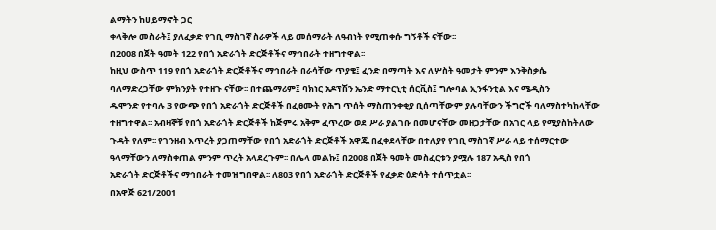ልማትን ከሀይማኖት ጋር
ቀላቅሎ መስራት፤ ያለፈቃድ የገቢ ማስገኛ ስራዎች ላይ መሰማራት ለዓብነት የሚጠቀሱ ግኝቶች ናቸው፡፡
በ2008 በጀት ዓመት 122 የበጎ አድራጎት ድርጅቶችና ማኅበራት ተዘግተዋል፡፡
ከዚህ ውስጥ 119 የበጎ አድራጎት ድርጅቶችና ማኅበራት በራሳቸው ጥያቄ፤ ፈንድ በማጣት እና ለሦስት ዓመታት ምንም እንቅስቃሴ
ባለማድረጋቸው ምክንያት የተዘጉ ናቸው፡፡ በተጨማሪም፤ ባክነር አዶፕሽን ኤንድ ማተርኒቲ ሰርቪስ፤ ግሎባል ኢንፋንቲል እና ሜዲስን
ዱሞንድ የተባሉ 3 የውጭ የበጎ አድራጎት ድርጅቶች በፈፀሙት የሕግ ጥሰት ማስጠንቀቂያ ቢሰጣቸውም ያሉባቸውን ችግሮች ባለማስተካከላቸው
ተዘግተዋል፡፡ አብዛኞቹ የበጎ አድራጎት ድርጅቶች ከጅምሩ አቅም ፈጥረው ወደ ሥራ ያልገቡ በመሆናቸው መዘጋታቸው በአገር ላይ የሚያስከትለው
ጉዳት የለም፡፡ የገንዘብ እጥረት ያጋጠማቸው የበጎ አድራጎት ድርጅቶች አዋጁ በፈቀደላቸው በተለያየ የገቢ ማስገኛ ሥራ ላይ ተሰማርተው
ዓላማቸውን ለማስቀጠል ምንም ጥረት አላደረጉም፡፡ በሌላ መልኩ፤ በ2008 በጀት ዓመት መስፈርቱን ያሟሉ 187 አዲስ የበጎ
አድራጎት ድርጅቶችና ማኅበራት ተመዝግበዋል፡፡ ለ803 የበጎ አድራጎት ድርጅቶች የፈቃድ ዕድሳት ተሰጥቷል፡፡
በአዋጅ 621/2001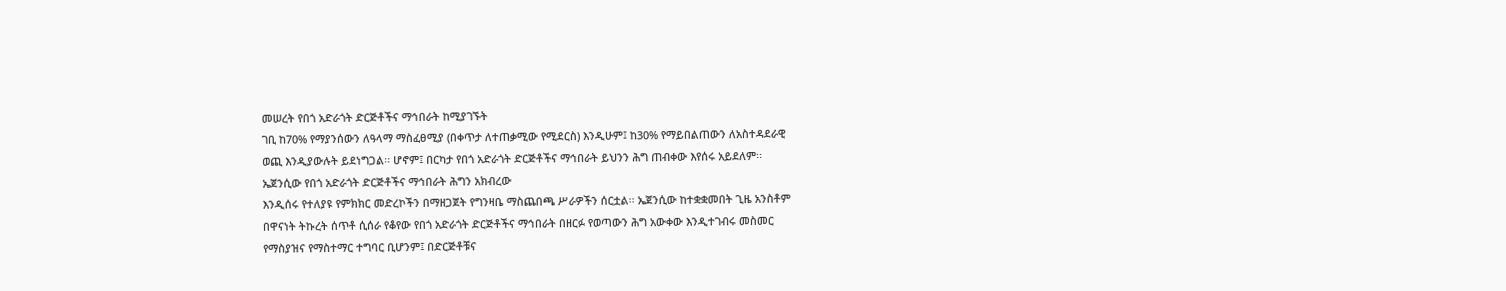መሠረት የበጎ አድራጎት ድርጅቶችና ማኅበራት ከሚያገኙት
ገቢ ከ70% የማያንሰውን ለዓላማ ማስፈፀሚያ (በቀጥታ ለተጠቃሚው የሚደርስ) እንዲሁም፤ ከ30% የማይበልጠውን ለአስተዳደራዊ
ወጪ እንዲያውሉት ይደነግጋል፡፡ ሆኖም፤ በርካታ የበጎ አድራጎት ድርጅቶችና ማኅበራት ይህንን ሕግ ጠብቀው እየሰሩ አይደለም፡፡
ኤጀንሲው የበጎ አድራጎት ድርጅቶችና ማኅበራት ሕግን አክብረው
እንዲሰሩ የተለያዩ የምክክር መድረኮችን በማዘጋጀት የግንዛቤ ማስጨበጫ ሥራዎችን ሰርቷል፡፡ ኤጀንሲው ከተቋቋመበት ጊዜ አንስቶም
በዋናነት ትኩረት ሰጥቶ ሲሰራ የቆየው የበጎ አድራጎት ድርጅቶችና ማኅበራት በዘርፉ የወጣውን ሕግ አውቀው እንዲተገብሩ መስመር
የማስያዝና የማስተማር ተግባር ቢሆንም፤ በድርጅቶቹና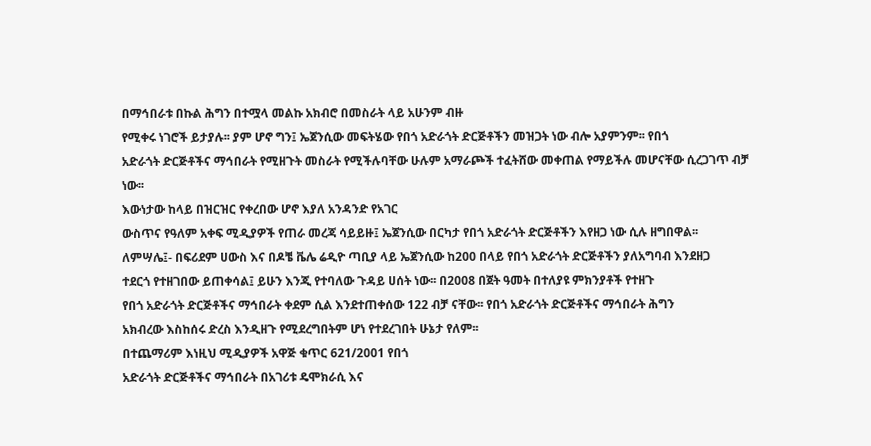በማኅበራቱ በኩል ሕግን በተሟላ መልኩ አክብሮ በመስራት ላይ አሁንም ብዙ
የሚቀሩ ነገሮች ይታያሉ፡፡ ያም ሆኖ ግን፤ ኤጀንሲው መፍትሄው የበጎ አድራጎት ድርጅቶችን መዝጋት ነው ብሎ አያምንም፡፡ የበጎ
አድራጎት ድርጅቶችና ማኅበራት የሚዘጉት መስራት የሚችሉባቸው ሁሉም አማራጮች ተፈትሸው መቀጠል የማይችሉ መሆናቸው ሲረጋገጥ ብቻ
ነው፡፡
እውነታው ከላይ በዝርዝር የቀረበው ሆኖ እያለ አንዳንድ የአገር
ውስጥና የዓለም አቀፍ ሚዲያዎች የጠራ መረጃ ሳይይዙ፤ ኤጀንሲው በርካታ የበጎ አድራጎት ድርጅቶችን እየዘጋ ነው ሲሉ ዘግበዋል፡፡
ለምሣሌ፤- በፍሪደም ሀውስ እና በዶቼ ቬሌ ሬዲዮ ጣቢያ ላይ ኤጀንሲው ከ200 በላይ የበጎ አድራጎት ድርጅቶችን ያለአግባብ እንደዘጋ
ተደርጎ የተዘገበው ይጠቀሳል፤ ይሁን እንጂ የተባለው ጉዳይ ሀሰት ነው፡፡ በ2008 በጀት ዓመት በተለያዩ ምክንያቶች የተዘጉ
የበጎ አድራጎት ድርጅቶችና ማኅበራት ቀደም ሲል እንደተጠቀሰው 122 ብቻ ናቸው፡፡ የበጎ አድራጎት ድርጅቶችና ማኅበራት ሕግን
አክብረው እስከሰሩ ድረስ እንዲዘጉ የሚደረግበትም ሆነ የተደረገበት ሁኔታ የለም፡፡
በተጨማሪም እነዚህ ሚዲያዎች አዋጅ ቁጥር 621/2001 የበጎ
አድራጎት ድርጅቶችና ማኅበራት በአገሪቱ ዴሞክራሲ እና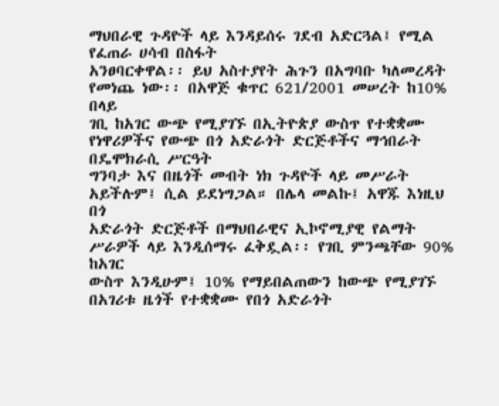ማህበራዊ ጉዳዮች ላይ እንዳይሰሩ ገደብ አድርጓል፤ የሚል የፈጠራ ሀሳብ በስፋት
አንፀባርቀዋል፡፡ ይህ አስተያየት ሕጉን በአግባቡ ካለመረዳት የመነጨ ነው፡፡ በአዋጅ ቁጥር 621/2001 መሠረት ከ10% በላይ
ገቢ ከአገር ውጭ የሚያገኙ በኢትዮጵያ ውስጥ የተቋቋሙ የነዋሪዎችና የውጭ በጎ አድራጎት ድርጅቶችና ማኅበራት በዴሞክራሲ ሥርዓት
ግንባታ እና በዜጎች መብት ነክ ጉዳዮች ላይ መሥራት አይችሉም፤ ሲል ይደነግጋል። በሌላ መልኩ፤ አዋጁ እነዚህ በጎ
አድራጎት ድርጅቶች በማህበራዊና ኢኮኖሚያዊ የልማት ሥራዎች ላይ እንዲሰማሩ ፈቅዷል፡፡ የገቢ ምንጫቸው 90% ከአገር
ውስጥ እንዲሁም፤ 10% የማይበልጠውን ከውጭ የሚያገኙ በአገሪቱ ዜጎች የተቋቋሙ የበጎ አድራጎት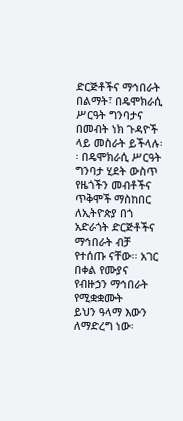ድርጅቶችና ማኅበራት በልማት፣ በዴሞክራሲ
ሥርዓት ግንባታና በመብት ነክ ጉዳዮች ላይ መስራት ይችላሉ፡፡ በዴሞክራሲ ሥርዓት ግንባታ ሂደት ውስጥ የዜጎችን መብቶችና
ጥቅሞች ማስከበር ለኢትዮጵያ በጎ አድራጎት ድርጅቶችና ማኅበራት ብቻ የተሰጡ ናቸው፡፡ አገር በቀል የሙያና የብዙኃን ማኅበራት የሚቋቋሙት
ይህን ዓላማ እውን ለማድረግ ነው፡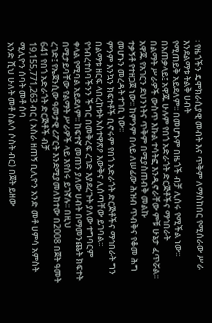፡ የዜጎችን ዴሞክራሲያዊ መብት እና ጥቅም ለማስከበር የሚሰራው ሥራ እንደልማቱ ትልቅ ሀብት
የሚጠይቅ አይደለም፡፡ በመሆኑም በዜጎች ብቻ ሊሰሩ የሚችል ነው፡፡ በአጠቃላይ፤ አዋጁ ሁሉም የበጎ አድራጎት ድርጅቶችና ማኅበራት
በልማት ሥራዎች ውስጥ እኩል ተሳትፎ እንዲኖራቸው ምቹ ሁኔታ ፈጥሯል፡፡ አዋጁ የአገርን ደህንነትና ጥቅም በሚያስጠብቅ መልኩ
ተቃኝቶ የተዘጋጀ ነው፡፡ ከምንም በላይ ለሠፊው ሕዝብ ጥብቅና የቆመ ሕግ መሆኑን መረዳት ተገቢ ነው፡፡
ምንም እንኳን ክፍተቶች ቢኖሩም የበጎ አድራጎት ድርጅቶችና ማኅበራት ግን
በልማቱ ዘርፍ ላበረከቱት አስተዋጽዖ እውቅና ሊሰጣቸው ይገባል፡፡ የኅብረተሰባችንን ችግር በመቅረፍ ረገድ እያደረጉት ያለው ተግባርም
ቀላል የሚባል አይደለም፡፡ ከፍተኛ መጠን ያለው ሀብት በማመንጨት ክፍተት በሚታይባቸው የልማት ሥራዎች ላይ እየሰሩ ይገኛሉ፡፡ በዚህ
ረገድ፤ የኤጀንሲው ዓመታዊ ሪፖርት እንደሚያመለክተው በ2008 በጀት ዓመት 641 የበጎ አድራጎት ድርጅቶች ብቻ
19,155,771,263 ብር ( አስራ ዘጠኝ ቢሊዮን አንድ መቶ ሀምሳ አምስት ሚሊዮን ሰባት መቶ ሰባ
አንድ ሺህ ሁለት መቶ ስልሳ ሶስት ብር) በጀት ይዘው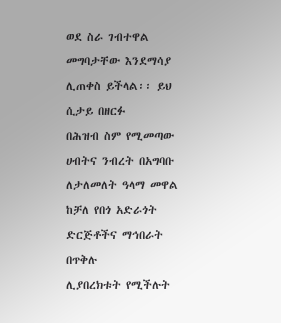ወደ ስራ ገብተዋል መግባታቸው እንደማሳያ ሊጠቀስ ይችላል፡፡ ይህ ሲታይ በዘርፉ
በሕዝብ ስም የሚመጣው ሀብትና ንብረት በአግባቡ ለታለመለት ዓላማ መዋል ከቻለ የበጎ አድራጎት ድርጅቶችና ማኅበራት በጥቅሉ
ሊያበረክቱት የሚችሉት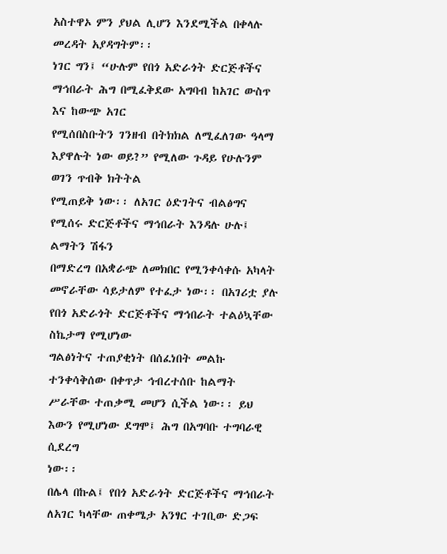አስተዋኦ ምን ያህል ሊሆን እንደሚችል በቀላሉ መረዳት አያዳግትም፡፡
ነገር ግን፤ “ሁሉም የበጎ አድራጎት ድርጅቶችና ማኅበራት ሕግ በሚፈቅደው አግባብ ከአገር ውስጥ እና ከውጭ አገር
የሚሰበስቡትን ገንዘብ በትክክል ለሚፈለገው ዓላማ እያዋሉት ነው ወይ?” የሚለው ጉዳይ የሁሉንም ወገን ጥብቅ ክትትል
የሚጠይቅ ነው፡፡ ለአገር ዕድገትና ብልፅግና የሚሰሩ ድርጅቶችና ማኅበራት እንዳሉ ሁሉ፤ ልማትን ሽፋን
በማድረግ በአቋራጭ ለመክበር የሚንቀሳቀሱ አካላት መኖራቸው ሳይታለም የተፈታ ነው፡፡ በአገሪቷ ያሉ የበጎ አድራጎት ድርጅቶችና ማኅበራት ተልዕኳቸው ስኬታማ የሚሆነው
ግልፅነትና ተጠያቂነት በሰፈነበት መልኩ ተንቀሳቅሰው በቀጥታ ኅብረተሰቡ ከልማት ሥራቸው ተጠቃሚ መሆን ሲችል ነው፡፡ ይህ እውን የሚሆነው ደግሞ፤ ሕግ በአግባቡ ተግባራዊ ሲደረግ
ነው፡፡
በሌላ በኩል፤ የበጎ አድራጎት ድርጅቶችና ማኅበራት ለአገር ካላቸው ጠቀሜታ አንፃር ተገቢው ድጋፍ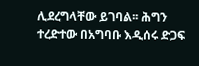ሊደረግላቸው ይገባል፡፡ ሕግን ተረድተው በአግባቡ እዲሰሩ ድጋፍ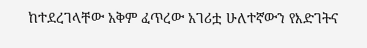ከተደረገላቸው አቅም ፈጥረው አገሪቷ ሁለተኛውን የእድገትና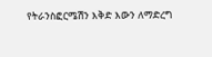የትራንስፎርሜሽን እቅድ እውን ለማድረግ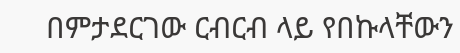በምታደርገው ርብርብ ላይ የበኩላቸውን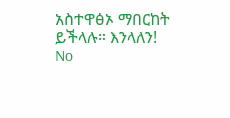አስተዋፅኦ ማበርከት ይችላሉ። እንላለን!
No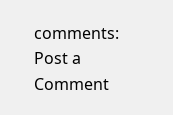comments:
Post a Comment